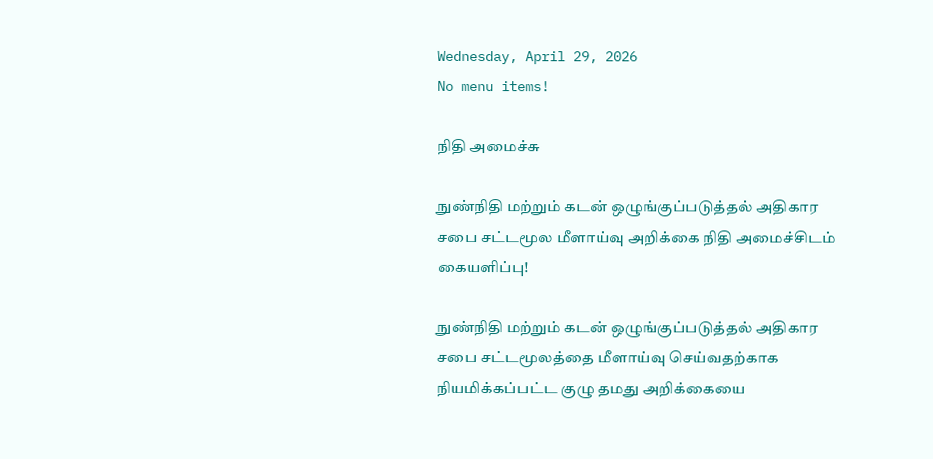Wednesday, April 29, 2026
No menu items!

நிதி அமைச்சு

நுண்நிதி மற்றும் கடன் ஒழுங்குப்படுத்தல் அதிகார சபை சட்டமூல மீளாய்வு அறிக்கை நிதி அமைச்சிடம் கையளிப்பு!

நுண்நிதி மற்றும் கடன் ஒழுங்குப்படுத்தல் அதிகார சபை சட்டமூலத்தை மீளாய்வு செய்வதற்காக நியமிக்கப்பட்ட குழு தமது அறிக்கையை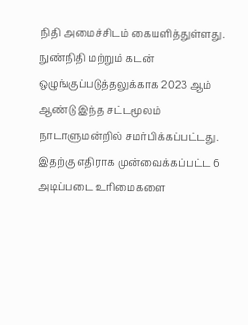நிதி அமைச்சிடம் கையளித்துள்ளது. நுண்நிதி மற்றும் கடன் ஒழுங்குப்படுத்தலுக்காக 2023 ஆம் ஆண்டு இந்த சட்டமூலம் நாடாளுமன்றில் சமர்பிக்கப்பட்டது. இதற்கு எதிராக முன்வைக்கப்பட்ட 6 அடிப்படை உரிமைகளை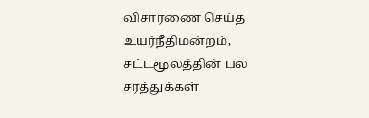விசாரணை செய்த உயர்நீதிமன்றம், சட்டமூலத்தின் பல சரத்துக்கள்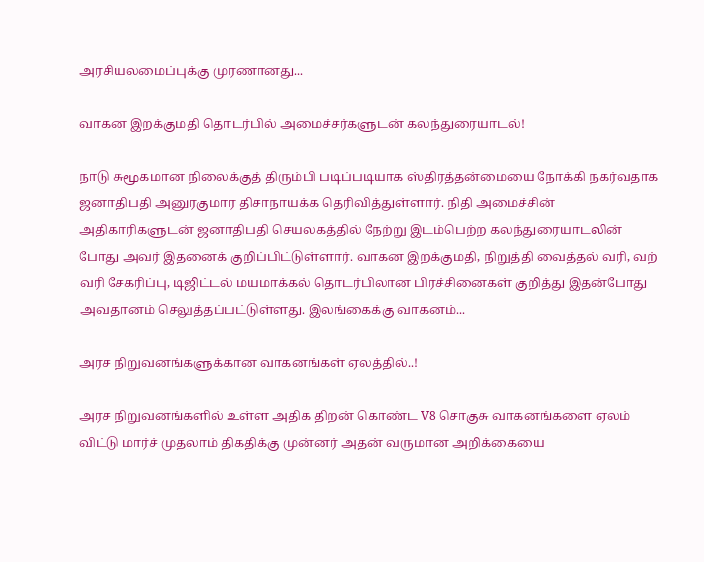அரசியலமைப்புக்கு முரணானது...

வாகன இறக்குமதி தொடர்பில் அமைச்சர்களுடன் கலந்துரையாடல்!

நாடு சுமூகமான நிலைக்குத் திரும்பி படிப்படியாக ஸ்திரத்தன்மையை நோக்கி நகர்வதாக ஜனாதிபதி அனுரகுமார திசாநாயக்க தெரிவித்துள்ளார். நிதி அமைச்சின் அதிகாரிகளுடன் ஜனாதிபதி செயலகத்தில் நேற்று இடம்பெற்ற கலந்துரையாடலின் போது அவர் இதனைக் குறிப்பிட்டுள்ளார். வாகன இறக்குமதி, நிறுத்தி வைத்தல் வரி, வற் வரி சேகரிப்பு, டிஜிட்டல் மயமாக்கல் தொடர்பிலான பிரச்சினைகள் குறித்து இதன்போது அவதானம் செலுத்தப்பட்டுள்ளது. இலங்கைக்கு வாகனம்...

அரச நிறுவனங்களுக்கான வாகனங்கள் ஏலத்தில்..!

அரச நிறுவனங்களில் உள்ள அதிக திறன் கொண்ட V8 சொகுசு வாகனங்களை ஏலம் விட்டு மார்ச் முதலாம் திகதிக்கு முன்னர் அதன் வருமான அறிக்கையை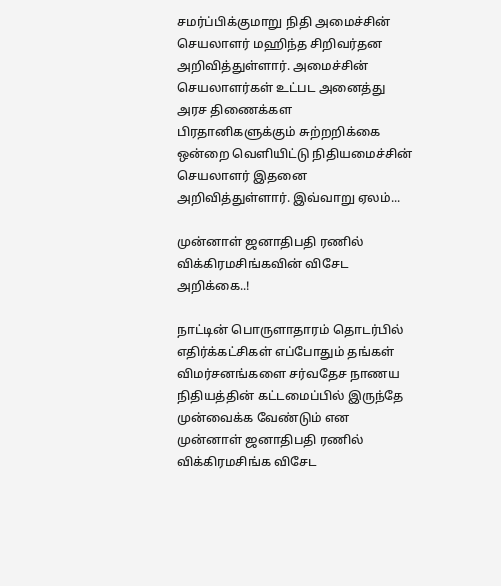சமர்ப்பிக்குமாறு நிதி அமைச்சின் செயலாளர் மஹிந்த சிறிவர்தன அறிவித்துள்ளார். அமைச்சின் செயலாளர்கள் உட்பட அனைத்து அரச திணைக்கள பிரதானிகளுக்கும் சுற்றறிக்கை ஒன்றை வௌியிட்டு நிதியமைச்சின் செயலாளர் இதனை அறிவித்துள்ளார். இவ்வாறு ஏலம்...

முன்னாள் ஜனாதிபதி ரணில் விக்கிரமசிங்கவின் விசேட அறிக்கை..!

நாட்டின் பொருளாதாரம் தொடர்பில் எதிர்க்கட்சிகள் எப்போதும் தங்கள்  விமர்சனங்களை சர்வதேச நாணய நிதியத்தின் கட்டமைப்பில் இருந்தே முன்வைக்க வேண்டும் என முன்னாள் ஜனாதிபதி ரணில் விக்கிரமசிங்க விசேட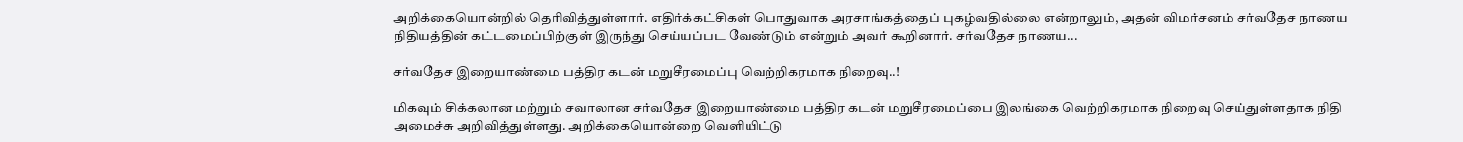அறிக்கையொன்றில் தெரிவித்துள்ளார். எதிர்க்கட்சிகள் பொதுவாக அரசாங்கத்தைப் புகழ்வதில்லை என்றாலும், அதன் விமர்சனம் சர்வதேச நாணய நிதியத்தின் கட்டமைப்பிற்குள் இருந்து செய்யப்பட வேண்டும் என்றும் அவர் கூறினார். சர்வதேச நாணய...

சர்வதேச இறையாண்மை பத்திர கடன் மறுசீரமைப்பு வெற்றிகரமாக நிறைவு..!

மிகவும் சிக்கலான மற்றும் சவாலான சர்வதேச இறையாண்மை பத்திர கடன் மறுசீரமைப்பை இலங்கை வெற்றிகரமாக நிறைவு செய்துள்ளதாக நிதி அமைச்சு அறிவித்துள்ளது. அறிக்கையொன்றை வெளியிட்டு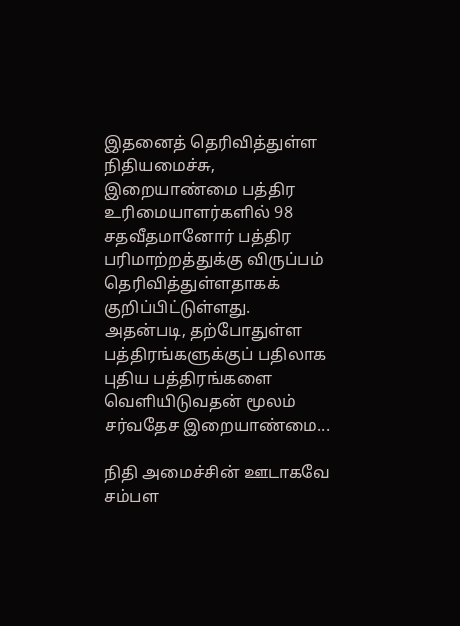இதனைத் தெரிவித்துள்ள நிதியமைச்சு, இறையாண்மை பத்திர உரிமையாளர்களில் 98 சதவீதமானோர் பத்திர பரிமாற்றத்துக்கு விருப்பம் தெரிவித்துள்ளதாகக் குறிப்பிட்டுள்ளது. அதன்படி, தற்போதுள்ள பத்திரங்களுக்குப் பதிலாக புதிய பத்திரங்களை வெளியிடுவதன் மூலம் சர்வதேச இறையாண்மை...

நிதி அமைச்சின் ஊடாகவே சம்பள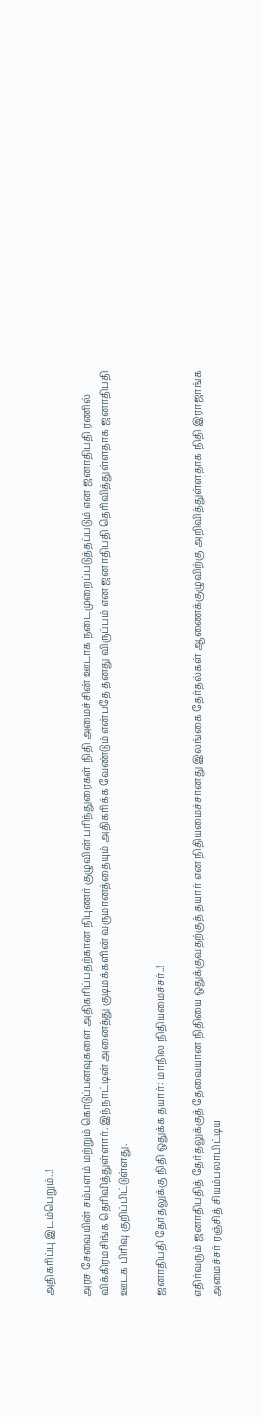அதிகரிப்பு இடம்பெறும்..!

அரச சேவையின் சம்பளம் மற்றும் கொடுப்பனவுகளை அதிகரிப்பதற்கான நிபுணர் குழுவின் பரிந்துரைகள் நிதி அமைச்சின் ஊடாக நடைமுறைப்படுத்தப்படும் என ஜனாதிபதி ரணில் விக்கிரமசிங்க தெரிவித்துள்ளார். இந்நாட்டின் அனைத்து குடிமக்களின் வருமானத்தையும் அதிகரிக்க வேண்டும் என்பதே தனது விருப்பம் என ஜனாதிபதி தெரிவித்துள்ளதாக ஜனாதிபதி ஊடக பிரிவு குறிப்பிட்டுள்ளது.

ஜனாதிபதி தேர்தலுக்கு நிதி ஒதுக்க தயார்: மாநில நிதியமைச்சர்..!

எதிர்வரும் ஜனாதிபதித் தேர்தலுக்குத் தேவையான நிதியை ஒதுக்குவதற்குத் தயார் என நிதியமைச்சானது இலங்கை தேர்தல்கள் ஆணைக்குழுவிற்கு அறிவித்துள்ளதாக நிதி இராஜாங்க  அமைச்சர் ரஞ்சித் சியம்பலாபிட்டிய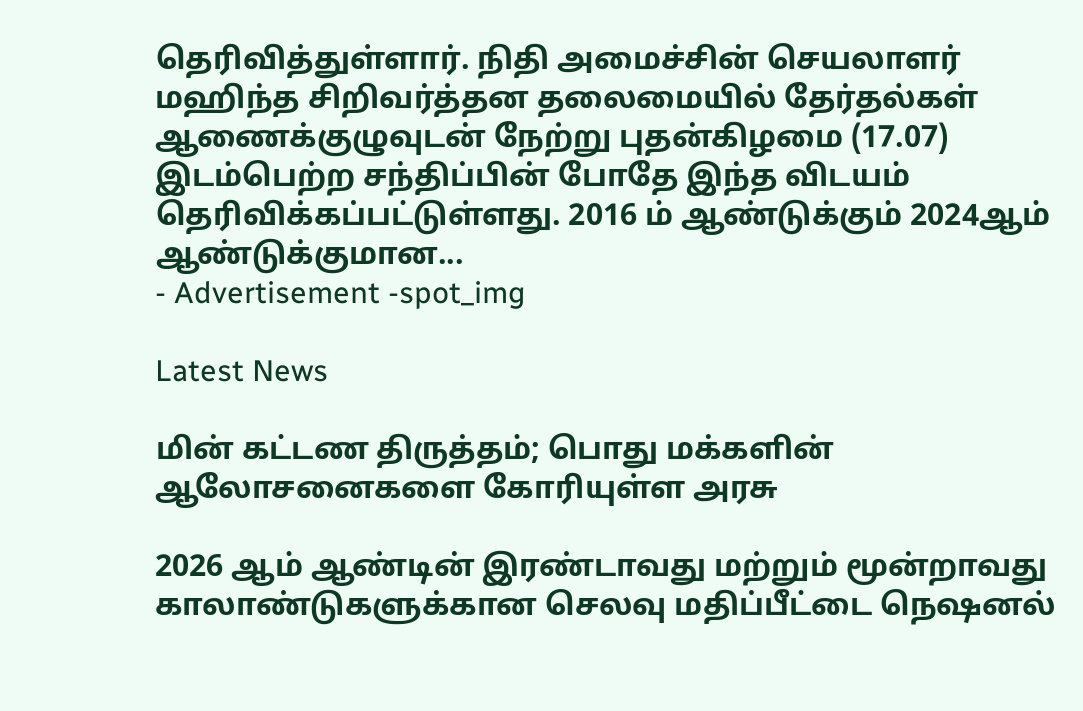தெரிவித்துள்ளார். நிதி அமைச்சின் செயலாளர் மஹிந்த சிறிவர்த்தன தலைமையில் தேர்தல்கள் ஆணைக்குழுவுடன் நேற்று புதன்கிழமை (17.07) இடம்பெற்ற சந்திப்பின் போதே இந்த விடயம் தெரிவிக்கப்பட்டுள்ளது. 2016 ம் ஆண்டுக்கும் 2024ஆம் ஆண்டுக்குமான...
- Advertisement -spot_img

Latest News

மின் கட்டண திருத்தம்; பொது மக்களின் ஆலோசனைகளை கோரியுள்ள அரசு

2026 ஆம் ஆண்டின் இரண்டாவது மற்றும் மூன்றாவது காலாண்டுகளுக்கான செலவு மதிப்பீட்டை நெஷனல்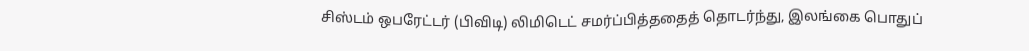சிஸ்டம் ஒபரேட்டர் (பிவிடி) லிமிடெட் சமர்ப்பித்ததைத் தொடர்ந்து, இலங்கை பொதுப்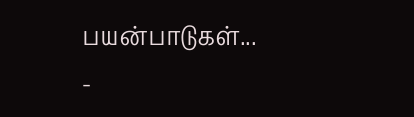பயன்பாடுகள்...
-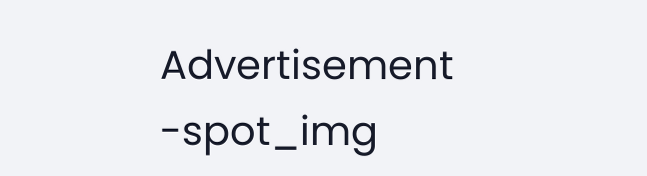Advertisement -spot_img